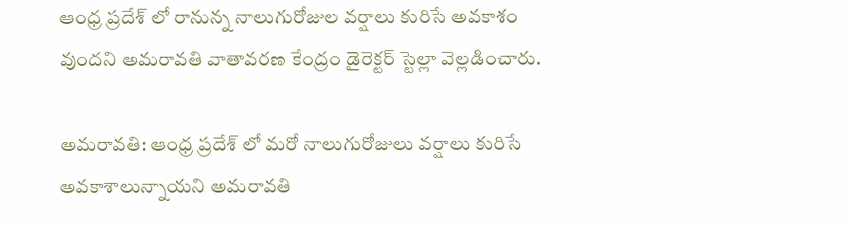ఆంధ్ర ప్రదేశ్ లో రానున్న నాలుగురోజుల వర్షాలు కురిసే అవకాశం వుందని అమరావతి వాతావరణ కేంద్రం డైరెక్టర్ స్టెల్లా వెల్లడించారు.

అమరావతి: ఆంధ్ర ప్రదేశ్ లో మరో నాలుగురోజులు వర్షాలు కురిసే అవకాశాలున్నాయని అమరావతి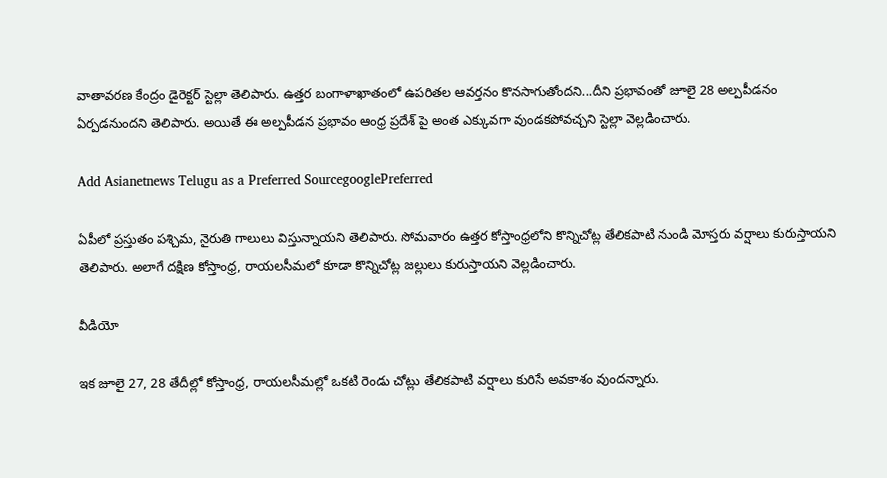వాతావరణ కేంద్రం డైరెక్టర్ స్టెల్లా తెలిపారు. ఉత్తర బంగాళాఖాతంలో ఉపరితల ఆవర్తనం కొనసాగుతోందని...దీని ప్రభావంతో జూలై 28 అల్పపీడనం ఏర్పడనుందని తెలిపారు. అయితే ఈ అల్పపీడన ప్రభావం ఆంధ్ర ప్రదేశ్ పై అంత ఎక్కువగా వుండకపోవచ్చని స్టెల్లా వెల్లడించారు.

Add Asianetnews Telugu as a Preferred SourcegooglePreferred

ఏపీలో ప్రస్తుతం పశ్చిమ, నైరుతి గాలులు విస్తున్నాయని తెలిపారు. సోమవారం ఉత్తర కోస్తాంధ్రలోని కొన్నిచోట్ల తేలికపాటి నుండి మోస్తరు వర్షాలు కురుస్తాయని తెలిపారు. అలాగే దక్షిణ కోస్తాంధ్ర, రాయలసీమలో కూడా కొన్నిచోట్ల జల్లులు కురుస్తాయని వెల్లడించారు.

వీడియో

ఇక జూలై 27, 28 తేదీల్లో కోస్తాంధ్ర, రాయలసీమల్లో ఒకటి రెండు చోట్లు తేలికపాటి వర్షాలు కురిసే అవకాశం వుందన్నారు.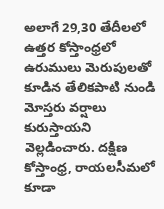అలాగే 29,30 తేదీలలో ఉత్తర కోస్తాంధ్రలో ఉరుములు మెరుపులతో కూడిన తేలికపాటి నుండి మోస్తరు వర్షాలు కురుస్తాయని వెల్లడించారు. దక్షిణ కోస్తాంధ్ర, రాయలసీమలో కూడా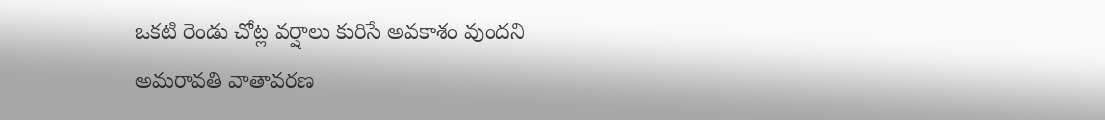ఒకటి రెండు చోట్ల వర్షాలు కురిసే అవకాశం వుందని అమరావతి వాతావరణ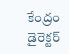కేంద్రం డైరెక్టర్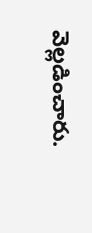వెల్లడించారు.